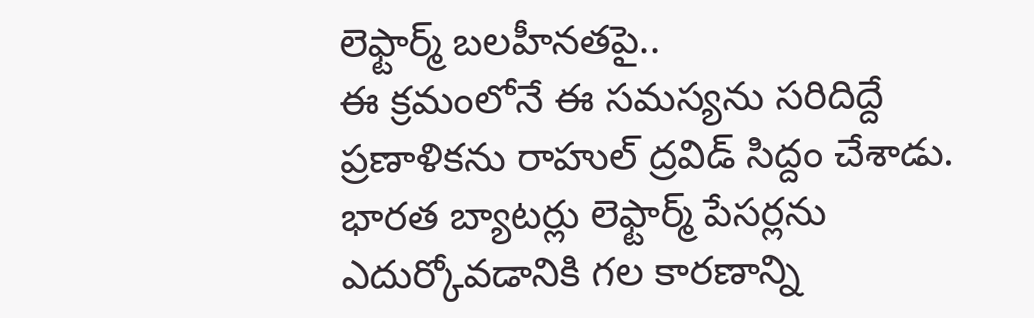లెఫ్టార్మ్ బలహీనతపై..
ఈ క్రమంలోనే ఈ సమస్యను సరిదిద్దే ప్రణాళికను రాహుల్ ద్రవిడ్ సిద్దం చేశాడు. భారత బ్యాటర్లు లెఫ్టార్మ్ పేసర్లను ఎదుర్కోవడానికి గల కారణాన్ని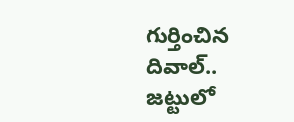గుర్తించిన దివాల్.. జట్టులో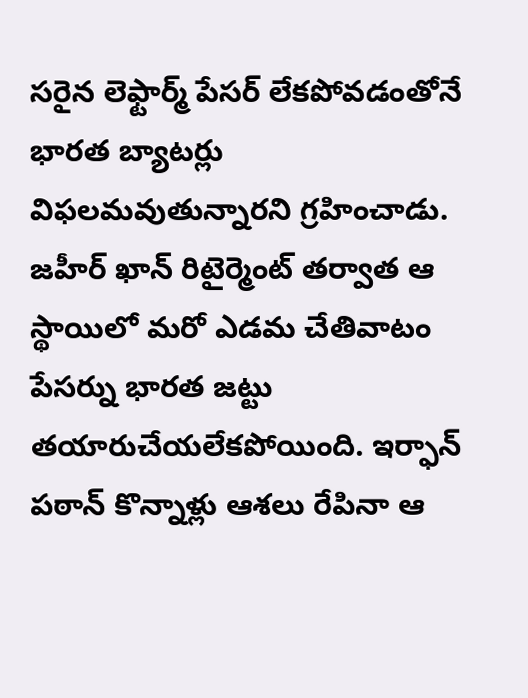సరైన లెఫ్టార్మ్ పేసర్ లేకపోవడంతోనే భారత బ్యాటర్లు విఫలమవుతున్నారని గ్రహించాడు. జహీర్ ఖాన్ రిటైర్మెంట్ తర్వాత ఆ స్థాయిలో మరో ఎడమ చేతివాటం పేసర్ను భారత జట్టు తయారుచేయలేకపోయింది. ఇర్ఫాన్ పఠాన్ కొన్నాళ్లు ఆశలు రేపినా ఆ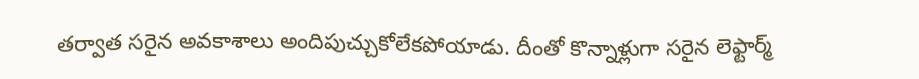తర్వాత సరైన అవకాశాలు అందిపుచ్చుకోలేకపోయాడు. దీంతో కొన్నాళ్లుగా సరైన లెఫ్టార్మ్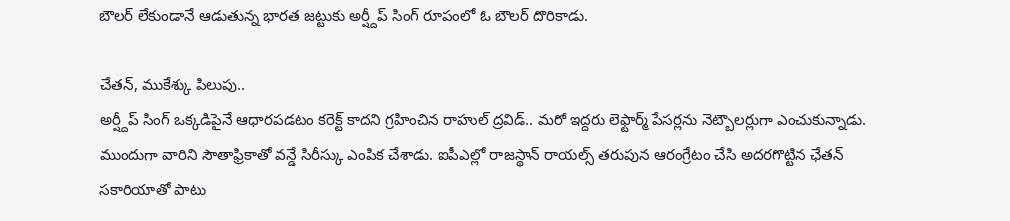బౌలర్ లేకుండానే ఆడుతున్న భారత జట్టుకు అర్ష్దీప్ సింగ్ రూపంలో ఓ బౌలర్ దొరికాడు.

చేతన్, ముకేశ్కు పిలుపు..
అర్ష్దీప్ సింగ్ ఒక్కడిపైనే ఆధారపడటం కరెక్ట్ కాదని గ్రహించిన రాహుల్ ద్రవిడ్.. మరో ఇద్దరు లెఫ్టార్మ్ పేసర్లను నెట్బౌలర్లుగా ఎంచుకున్నాడు. ముందుగా వారిని సౌతాఫ్రికాతో వన్డే సిరీస్కు ఎంపిక చేశాడు. ఐపీఎల్లో రాజస్థాన్ రాయల్స్ తరుపున ఆరంగ్రేటం చేసి అదరగొట్టిన ఛేతన్ సకారియాతో పాటు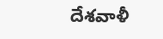దేశవాళీ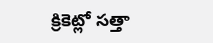క్రికెట్లో సత్తా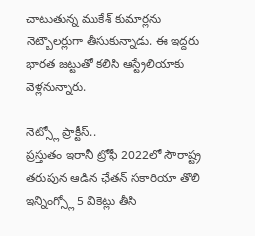చాటుతున్న ముకేశ్ కుమార్లను నెట్బౌలర్లుగా తీసుకున్నాడు. ఈ ఇద్దరు భారత జట్టుతో కలిసి ఆస్ట్రేలియాకు వెళ్లనున్నారు.

నెట్స్లో ప్రాక్టీస్..
ప్రస్తుతం ఇరానీ ట్రోఫీ 2022లో సౌరాష్ట్ర తరుపున ఆడిన ఛేతన్ సకారియా తొలి ఇన్నింగ్స్లో 5 వికెట్లు తీసి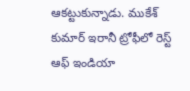ఆకట్టుకున్నాడు. ముకేశ్ కుమార్ ఇరానీ ట్రోఫీలో రెస్ట్ ఆఫ్ ఇండియా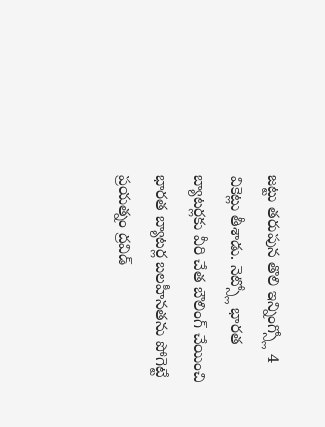జట్టు తరుపున తొలి ఇన్నింగ్స్లో 4 వికెట్లు తీశాడు. నెట్స్లో భారత బ్యాటర్లకు వీరి చేత బౌలింగ్ చేయించి భారత బ్యాటర్ల బలహీనతను పోగెట్టే ప్రయత్నం ద్రవిడ్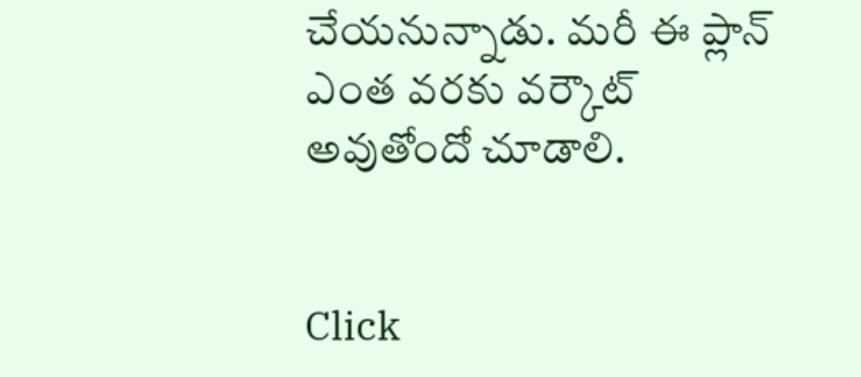చేయనున్నాడు. మరీ ఈ ప్లాన్ ఎంత వరకు వర్కౌట్ అవుతోందో చూడాలి.


Click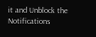it and Unblock the Notifications